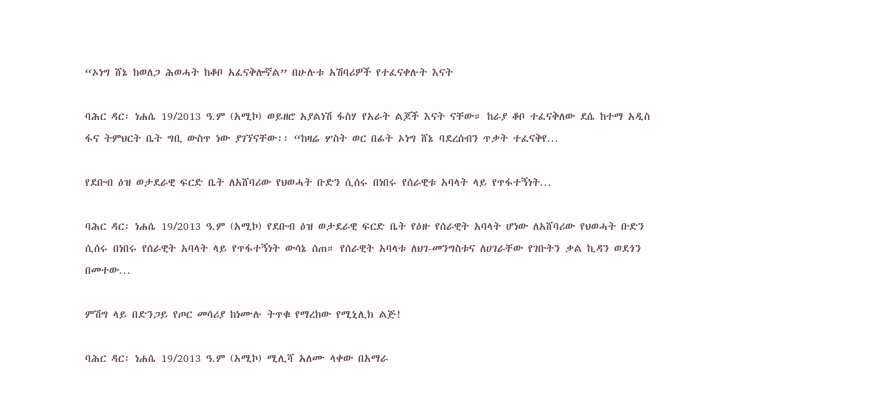“ኦነግ ሸኔ ከወለጋ ሕወሓት ከቆቦ አፈናቅሎኛል” በሁሉቱ አሽባሪዎች የተፈናቀሉት እናት

ባሕር ዳር፡ ነሐሴ 19/2013 ዓ.ም (አሚኮ) ወይዘሮ አያልነሽ ፋስሃ የአራት ልጆች እናት ናቸው። ከራያ ቆቦ ተፈናቅለው ደሴ ከተማ አዲስ ፋና ትምህርት ቤት ግቢ ውስጥ ነው ያገኘናቸው፡፡ “ከዛሬ ሦስት ወር በፊት ኦነግ ሸኔ ባደረሰብን ጥቃት ተፈናቅየ...

የደቡብ ዕዝ ወታደራዊ ፍርድ ቤት ለአሸባሪው የህወሓት ቡድን ሲሰሩ በነበሩ የሰራዊቱ አባላት ላይ የጥፋተኝነት...

ባሕር ዳር፡ ነሐሴ 19/2013 ዓ.ም (አሚኮ) የደቡብ ዕዝ ወታደራዊ ፍርድ ቤት የዕዙ የሰራዊት አባላት ሆነው ለአሸባሪው የህወሓት ቡድን ሲሰሩ በነበሩ የሰራዊት አባላት ላይ የጥፋተኝነት ውሳኔ ሰጠ። የሰራዊት አባላቱ ለህገ-መንግስቱና ለሀገራቸው የገቡትን ቃል ኪዳን ወደጎን በመተው...

ምሽግ ላይ በድንጋይ የጦር መሳሪያ ከነሙሉ ትጥቁ የማረከው የሚኒሊክ ልጅ!

ባሕር ዳር፡ ነሐሴ 19/2013 ዓ.ም (አሚኮ) ሚሊሻ አለሙ ላቀው በአማራ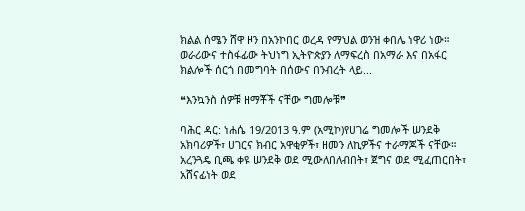ክልል ሰሜን ሸዋ ዞን በአንኮበር ወረዳ የማህል ወንዝ ቀበሌ ነዋሪ ነው። ወራሪውና ተስፋፊው ትህነግ ኢትዮጵያን ለማፍረስ በአማራ እና በአፋር ክልሎች ሰርጎ በመግባት በሰውና በንብረት ላይ...

❝እንኳንስ ሰዎቹ ዘማቾች ናቸው ግመሎቹ❞

ባሕር ዳር: ነሐሴ 19/2013 ዓ.ም (አሚኮ)የሀገሬ ግመሎች ሠንደቅ አክባሪዎች፣ ሀገርና ክብር አዋቂዎች፣ ዘመን ለኪዎችና ተራማጆች ናቸው። አረንጓዴ ቢጫ ቀዩ ሠንደቅ ወደ ሚውለበለብበት፣ ጀግና ወደ ሚፈጠርበት፣ አሸናፊነት ወደ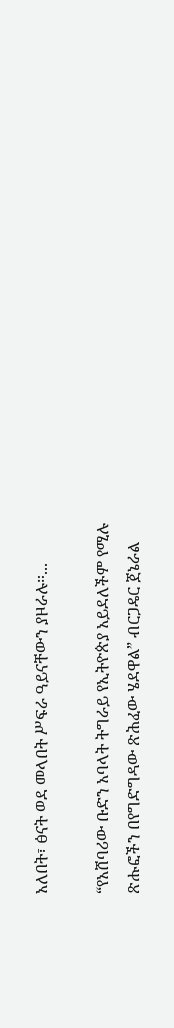አለበት፣ ፅናት ወደ መላበት ሥፍራ ዓይናቸውን ያዞራሉ።...

“የአሸባሪው ቡድን አባላት ትግራይ የኢትዮጵያ አይደለችም የሚሉ ጽሑፎችን በየግድግዳው ጽሕፈው ሄደዋል” ብርጋዴር ጀኔራል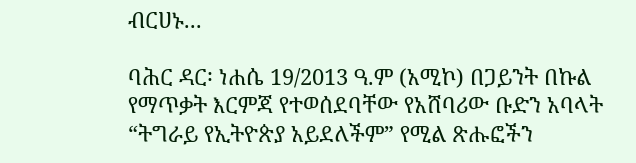ብርሀኑ...

ባሕር ዳር፡ ነሐሴ 19/2013 ዓ.ም (አሚኮ) በጋይንት በኩል የማጥቃት እርምጃ የተወሰደባቸው የአሸባሪው ቡድን አባላት “ትግራይ የኢትዮጵያ አይደለችም” የሚል ጽሑፎችን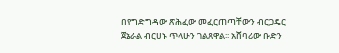በየግድግዳው ጽሕፈው መፈርጠጣቸውን ብርጋዴር ጀኔራል ብርሀኑ ጥላሁን ገልጸዋል፡፡ አሸባሪው ቡድን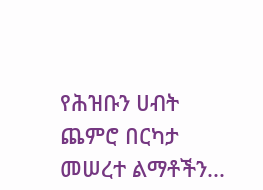የሕዝቡን ሀብት ጨምሮ በርካታ መሠረተ ልማቶችን...